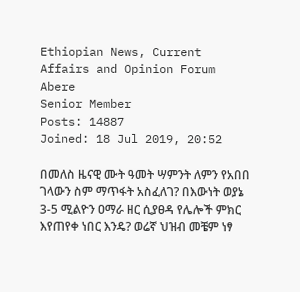Ethiopian News, Current Affairs and Opinion Forum
Abere
Senior Member
Posts: 14887
Joined: 18 Jul 2019, 20:52

በመለስ ዜናዊ ሙት ዓመት ሣምንት ለምን የአበበ ገላውን ስም ማጥፋት አስፈለገ? በእውነት ወያኔ 3-5 ሚልዮን ዐማራ ዘር ሲያፀዳ የሌሎች ምክር እየጠየቀ ነበር እንዴ? ወሬኛ ህዝብ መቼም ነፃ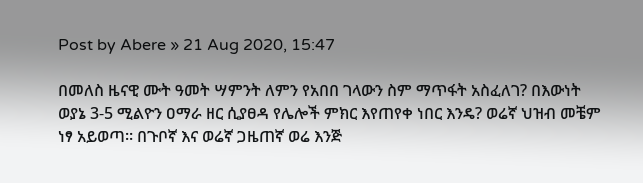Post by Abere » 21 Aug 2020, 15:47

በመለስ ዜናዊ ሙት ዓመት ሣምንት ለምን የአበበ ገላውን ስም ማጥፋት አስፈለገ? በእውነት ወያኔ 3-5 ሚልዮን ዐማራ ዘር ሲያፀዳ የሌሎች ምክር እየጠየቀ ነበር እንዴ? ወሬኛ ህዝብ መቼም ነፃ አይወጣ። በጉቦኛ እና ወሬኛ ጋዜጠኛ ወሬ እንጅ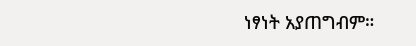ነፃነት አያጠግብም።